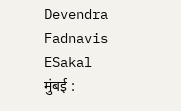Devendra Fadnavis
ESakal
मुंबई :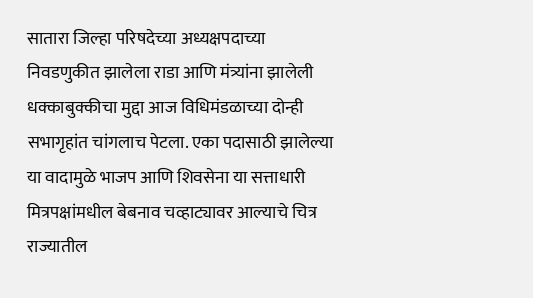सातारा जिल्हा परिषदेच्या अध्यक्षपदाच्या निवडणुकीत झालेला राडा आणि मंत्र्यांना झालेली धक्काबुक्कीचा मुद्दा आज विधिमंडळाच्या दोन्ही सभागृहांत चांगलाच पेटला. एका पदासाठी झालेल्या या वादामुळे भाजप आणि शिवसेना या सत्ताधारी मित्रपक्षांमधील बेबनाव चव्हाट्यावर आल्याचे चित्र राज्यातील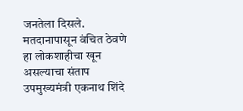जनतेला दिसले. मतदानापासून वंचित ठेवणे हा लोकशाहीचा खून असल्याचा संताप उपमुख्यमंत्री एकनाथ शिंदे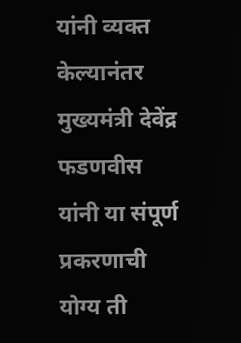यांनी व्यक्त केल्यानंतर मुख्यमंत्री देवेंद्र फडणवीस यांनी या संपूर्ण प्रकरणाची योग्य ती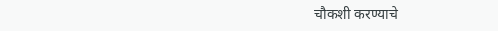चौकशी करण्याचे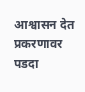आश्वासन देत प्रकरणावर पडदा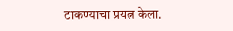टाकण्याचा प्रयत्न केला.